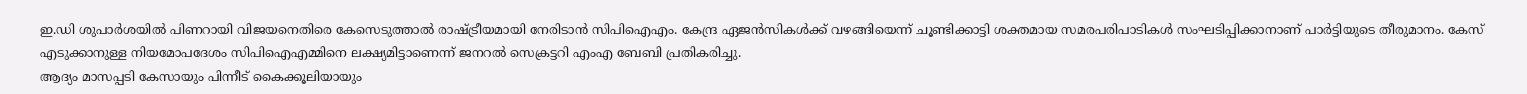ഇ.ഡി ശുപാർശയിൽ പിണറായി വിജയനെതിരെ കേസെടുത്താൽ രാഷ്ട്രീയമായി നേരിടാൻ സിപിഐഎം. കേന്ദ്ര ഏജൻസികൾക്ക് വഴങ്ങിയെന്ന് ചൂണ്ടിക്കാട്ടി ശക്തമായ സമരപരിപാടികൾ സംഘടിപ്പിക്കാനാണ് പാർട്ടിയുടെ തീരുമാനം. കേസ് എടുക്കാനുള്ള നിയമോപദേശം സിപിഐഎമ്മിനെ ലക്ഷ്യമിട്ടാണെന്ന് ജനറൽ സെക്രട്ടറി എംഎ ബേബി പ്രതികരിച്ചു.
ആദ്യം മാസപ്പടി കേസായും പിന്നീട് കൈക്കൂലിയായും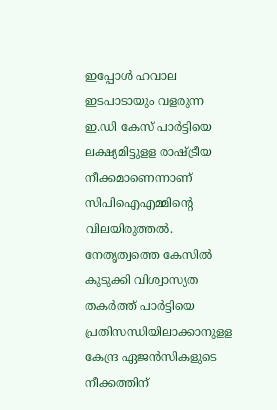ഇപ്പോൾ ഹവാല ഇടപാടായും വളരുന്ന ഇ.ഡി കേസ് പാർട്ടിയെ ലക്ഷ്യമിട്ടുളള രാഷ്ട്രീയ നീക്കമാണെന്നാണ് സിപിഐഎമ്മിന്റെ വിലയിരുത്തൽ. നേതൃത്വത്തെ കേസിൽ കുടുക്കി വിശ്വാസ്യത തകർത്ത് പാർട്ടിയെ പ്രതിസന്ധിയിലാക്കാനുളള കേന്ദ്ര ഏജൻസികളുടെ നീക്കത്തിന്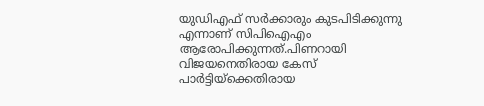യുഡിഎഫ് സർക്കാരും കുടപിടിക്കുന്നു എന്നാണ് സിപിഐഎം ആരോപിക്കുന്നത്.പിണറായി വിജയനെതിരായ കേസ് പാർട്ടിയ്ക്കെതിരായ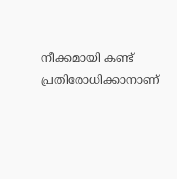നീക്കമായി കണ്ട് പ്രതിരോധിക്കാനാണ്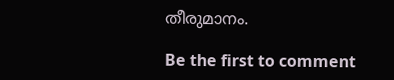തീരുമാനം.

Be the first to comment